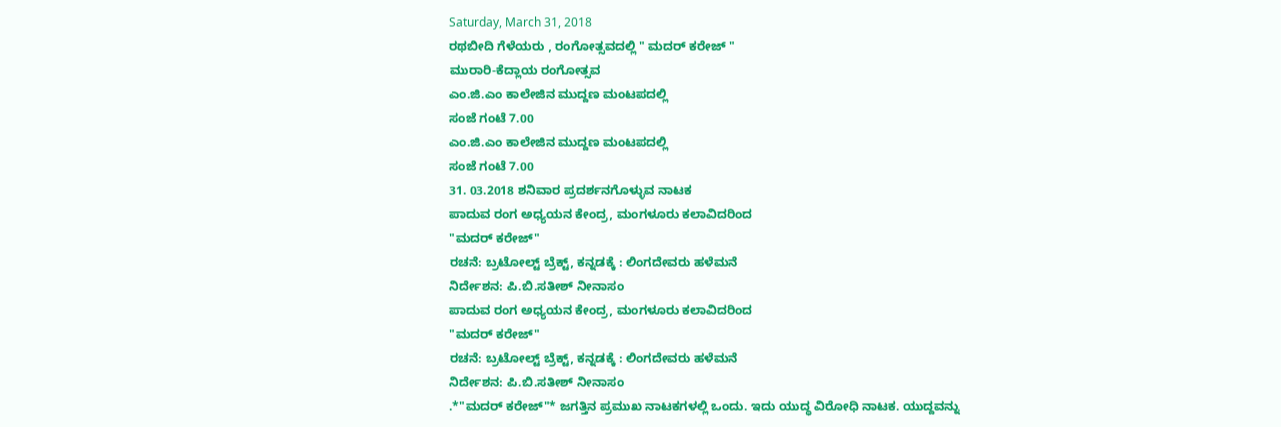Saturday, March 31, 2018
ರಥಬೀದಿ ಗೆಳೆಯರು , ರಂಗೋತ್ಸವದಲ್ಲಿ " ಮದರ್ ಕರೇಜ್ "
ಮುರಾರಿ-ಕೆದ್ಲಾಯ ರಂಗೋತ್ಸವ
ಎಂ.ಜಿ.ಎಂ ಕಾಲೇಜಿನ ಮುದ್ದಣ ಮಂಟಪದಲ್ಲಿ
ಸಂಜೆ ಗಂಟೆ 7.00
ಎಂ.ಜಿ.ಎಂ ಕಾಲೇಜಿನ ಮುದ್ದಣ ಮಂಟಪದಲ್ಲಿ
ಸಂಜೆ ಗಂಟೆ 7.00
31. 03.2018 ಶನಿವಾರ ಪ್ರದರ್ಶನಗೊಳ್ಳುವ ನಾಟಕ
ಪಾದುವ ರಂಗ ಅಧ್ಯಯನ ಕೇಂದ್ರ, ಮಂಗಳೂರು ಕಲಾವಿದರಿಂದ
"ಮದರ್ ಕರೇಜ್"
ರಚನೆ: ಬ್ರಟೋಲ್ಟ್ ಬ್ರೆಕ್ಟ್, ಕನ್ನಡಕ್ಕೆ : ಲಿಂಗದೇವರು ಹಳೆಮನೆ
ನಿರ್ದೇಶನ: ಪಿ.ಬಿ.ಸತೀಶ್ ನೀನಾಸಂ
ಪಾದುವ ರಂಗ ಅಧ್ಯಯನ ಕೇಂದ್ರ, ಮಂಗಳೂರು ಕಲಾವಿದರಿಂದ
"ಮದರ್ ಕರೇಜ್"
ರಚನೆ: ಬ್ರಟೋಲ್ಟ್ ಬ್ರೆಕ್ಟ್, ಕನ್ನಡಕ್ಕೆ : ಲಿಂಗದೇವರು ಹಳೆಮನೆ
ನಿರ್ದೇಶನ: ಪಿ.ಬಿ.ಸತೀಶ್ ನೀನಾಸಂ
.*"ಮದರ್ ಕರೇಜ್"* ಜಗತ್ತಿನ ಪ್ರಮುಖ ನಾಟಕಗಳಲ್ಲಿ ಒಂದು. ಇದು ಯುದ್ಧ ವಿರೋಧಿ ನಾಟಕ. ಯುದ್ದವನ್ನು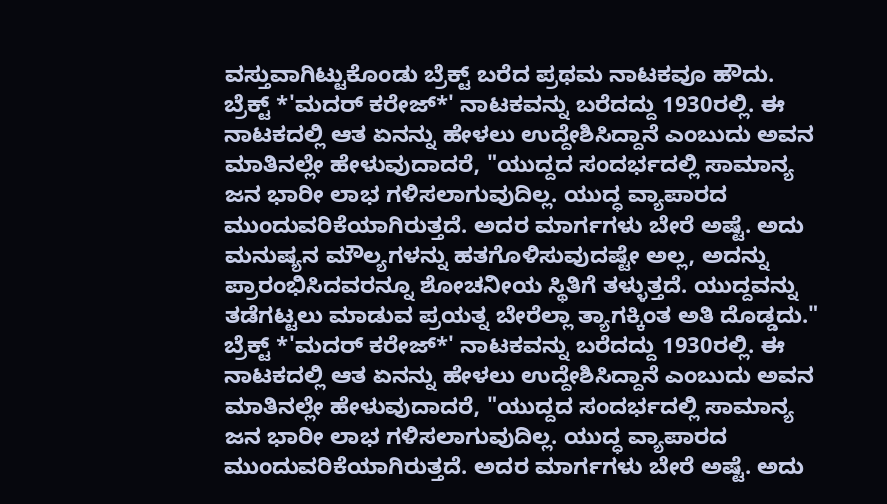ವಸ್ತುವಾಗಿಟ್ಟುಕೊಂಡು ಬ್ರೆಕ್ಟ್ ಬರೆದ ಪ್ರಥಮ ನಾಟಕವೂ ಹೌದು.
ಬ್ರೆಕ್ಟ್ *'ಮದರ್ ಕರೇಜ್*' ನಾಟಕವನ್ನು ಬರೆದದ್ದು 1930ರಲ್ಲಿ. ಈ ನಾಟಕದಲ್ಲಿ ಆತ ಏನನ್ನು ಹೇಳಲು ಉದ್ದೇಶಿಸಿದ್ದಾನೆ ಎಂಬುದು ಅವನ ಮಾತಿನಲ್ಲೇ ಹೇಳುವುದಾದರೆ, "ಯುದ್ದದ ಸಂದರ್ಭದಲ್ಲಿ ಸಾಮಾನ್ಯ ಜನ ಭಾರೀ ಲಾಭ ಗಳಿಸಲಾಗುವುದಿಲ್ಲ. ಯುದ್ಧ ವ್ಯಾಪಾರದ ಮುಂದುವರಿಕೆಯಾಗಿರುತ್ತದೆ. ಅದರ ಮಾರ್ಗಗಳು ಬೇರೆ ಅಷ್ಟೆ. ಅದು ಮನುಷ್ಯನ ಮೌಲ್ಯಗಳನ್ನು ಹತಗೊಳಿಸುವುದಷ್ಟೇ ಅಲ್ಲ, ಅದನ್ನು ಪ್ರಾರಂಭಿಸಿದವರನ್ನೂ ಶೋಚನೀಯ ಸ್ಥಿತಿಗೆ ತಳ್ಳುತ್ತದೆ. ಯುದ್ದವನ್ನು ತಡೆಗಟ್ಟಲು ಮಾಡುವ ಪ್ರಯತ್ನ ಬೇರೆಲ್ಲಾ ತ್ಯಾಗಕ್ಕಿಂತ ಅತಿ ದೊಡ್ಡದು."
ಬ್ರೆಕ್ಟ್ *'ಮದರ್ ಕರೇಜ್*' ನಾಟಕವನ್ನು ಬರೆದದ್ದು 1930ರಲ್ಲಿ. ಈ ನಾಟಕದಲ್ಲಿ ಆತ ಏನನ್ನು ಹೇಳಲು ಉದ್ದೇಶಿಸಿದ್ದಾನೆ ಎಂಬುದು ಅವನ ಮಾತಿನಲ್ಲೇ ಹೇಳುವುದಾದರೆ, "ಯುದ್ದದ ಸಂದರ್ಭದಲ್ಲಿ ಸಾಮಾನ್ಯ ಜನ ಭಾರೀ ಲಾಭ ಗಳಿಸಲಾಗುವುದಿಲ್ಲ. ಯುದ್ಧ ವ್ಯಾಪಾರದ ಮುಂದುವರಿಕೆಯಾಗಿರುತ್ತದೆ. ಅದರ ಮಾರ್ಗಗಳು ಬೇರೆ ಅಷ್ಟೆ. ಅದು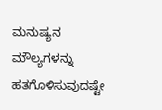ಮನುಷ್ಯನ ಮೌಲ್ಯಗಳನ್ನು ಹತಗೊಳಿಸುವುದಷ್ಟೇ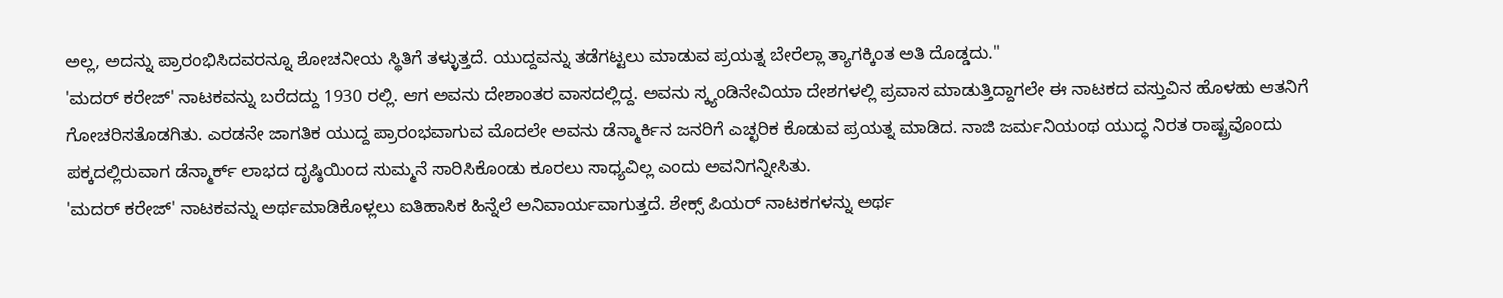ಅಲ್ಲ, ಅದನ್ನು ಪ್ರಾರಂಭಿಸಿದವರನ್ನೂ ಶೋಚನೀಯ ಸ್ಥಿತಿಗೆ ತಳ್ಳುತ್ತದೆ. ಯುದ್ದವನ್ನು ತಡೆಗಟ್ಟಲು ಮಾಡುವ ಪ್ರಯತ್ನ ಬೇರೆಲ್ಲಾ ತ್ಯಾಗಕ್ಕಿಂತ ಅತಿ ದೊಡ್ಡದು."
'ಮದರ್ ಕರೇಜ್' ನಾಟಕವನ್ನು ಬರೆದದ್ದು 1930 ರಲ್ಲಿ. ಆಗ ಅವನು ದೇಶಾಂತರ ವಾಸದಲ್ಲಿದ್ದ. ಅವನು ಸ್ಕ್ಯಂಡಿನೇವಿಯಾ ದೇಶಗಳಲ್ಲಿ ಪ್ರವಾಸ ಮಾಡುತ್ತಿದ್ದಾಗಲೇ ಈ ನಾಟಕದ ವಸ್ತುವಿನ ಹೊಳಹು ಆತನಿಗೆ ಗೋಚರಿಸತೊಡಗಿತು. ಎರಡನೇ ಜಾಗತಿಕ ಯುದ್ದ ಪ್ರಾರಂಭವಾಗುವ ಮೊದಲೇ ಅವನು ಡೆನ್ಮಾರ್ಕಿನ ಜನರಿಗೆ ಎಚ್ಛರಿಕ ಕೊಡುವ ಪ್ರಯತ್ನ ಮಾಡಿದ. ನಾಜಿ ಜರ್ಮನಿಯಂಥ ಯುದ್ಧ ನಿರತ ರಾಷ್ಟ್ರವೊಂದು ಪಕ್ಕದಲ್ಲಿರುವಾಗ ಡೆನ್ಮಾರ್ಕ್ ಲಾಭದ ದೃಷ್ಠಿಯಿಂದ ಸುಮ್ಮನೆ ಸಾರಿಸಿಕೊಂಡು ಕೂರಲು ಸಾಧ್ಯವಿಲ್ಲ ಎಂದು ಅವನಿಗನ್ನೀಸಿತು.
'ಮದರ್ ಕರೇಜ್' ನಾಟಕವನ್ನು ಅರ್ಥಮಾಡಿಕೊಳ್ಲಲು ಐತಿಹಾಸಿಕ ಹಿನ್ನೆಲೆ ಅನಿವಾರ್ಯವಾಗುತ್ತದೆ. ಶೇಕ್ಸ್ ಪಿಯರ್ ನಾಟಕಗಳನ್ನು ಅರ್ಥ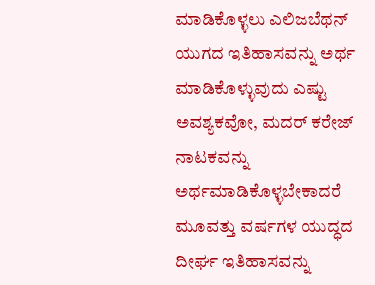ಮಾಡಿಕೊಳ್ಳಲು ಎಲಿಜಬೆಥನ್ ಯುಗದ ಇತಿಹಾಸವನ್ನು ಅರ್ಥ ಮಾಡಿಕೊಳ್ಳುವುದು ಎಷ್ಟು ಅವಶ್ಯಕವೋ, ಮದರ್ ಕರೇಜ್ ನಾಟಕವನ್ನು ಅರ್ಥಮಾಡಿಕೊಳ್ಳಬೇಕಾದರೆ ಮೂವತ್ತು ವರ್ಷಗಳ ಯುದ್ಧದ ದೀರ್ಘ ಇತಿಹಾಸವನ್ನು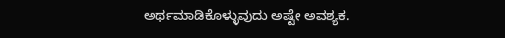ಅರ್ಥಮಾಡಿಕೊಳ್ಳುವುದು ಅಷ್ಟೇ ಅವಶ್ಯಕ.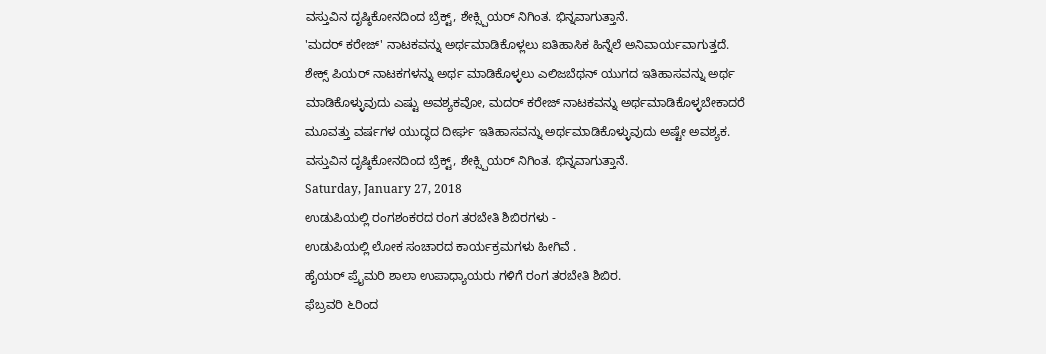ವಸ್ತುವಿನ ದೃಷ್ಠಿಕೋನದಿಂದ ಬ್ರೆಕ್ಟ್, ಶೇಕ್ಸ್ಪಿಯರ್ ನಿಗಿಂತ. ಭಿನ್ನವಾಗುತ್ತಾನೆ.
'ಮದರ್ ಕರೇಜ್' ನಾಟಕವನ್ನು ಅರ್ಥಮಾಡಿಕೊಳ್ಲಲು ಐತಿಹಾಸಿಕ ಹಿನ್ನೆಲೆ ಅನಿವಾರ್ಯವಾಗುತ್ತದೆ. ಶೇಕ್ಸ್ ಪಿಯರ್ ನಾಟಕಗಳನ್ನು ಅರ್ಥ ಮಾಡಿಕೊಳ್ಳಲು ಎಲಿಜಬೆಥನ್ ಯುಗದ ಇತಿಹಾಸವನ್ನು ಅರ್ಥ ಮಾಡಿಕೊಳ್ಳುವುದು ಎಷ್ಟು ಅವಶ್ಯಕವೋ, ಮದರ್ ಕರೇಜ್ ನಾಟಕವನ್ನು ಅರ್ಥಮಾಡಿಕೊಳ್ಳಬೇಕಾದರೆ ಮೂವತ್ತು ವರ್ಷಗಳ ಯುದ್ಧದ ದೀರ್ಘ ಇತಿಹಾಸವನ್ನು ಅರ್ಥಮಾಡಿಕೊಳ್ಳುವುದು ಅಷ್ಟೇ ಅವಶ್ಯಕ. ವಸ್ತುವಿನ ದೃಷ್ಠಿಕೋನದಿಂದ ಬ್ರೆಕ್ಟ್, ಶೇಕ್ಸ್ಪಿಯರ್ ನಿಗಿಂತ. ಭಿನ್ನವಾಗುತ್ತಾನೆ.
Saturday, January 27, 2018
ಉಡುಪಿಯಲ್ಲಿ ರಂಗಶಂಕರದ ರಂಗ ತರಬೇತಿ ಶಿಬಿರಗಳು -
ಉಡುಪಿಯಲ್ಲಿ ಲೋಕ ಸಂಚಾರದ ಕಾರ್ಯಕ್ರಮಗಳು ಹೀಗಿವೆ .
ಹೈಯರ್ ಪ್ರೈಮರಿ ಶಾಲಾ ಉಪಾಧ್ಯಾಯರು ಗಳಿಗೆ ರಂಗ ತರಬೇತಿ ಶಿಬಿರ.
ಫೆಬ್ರವರಿ ೬ರಿಂದ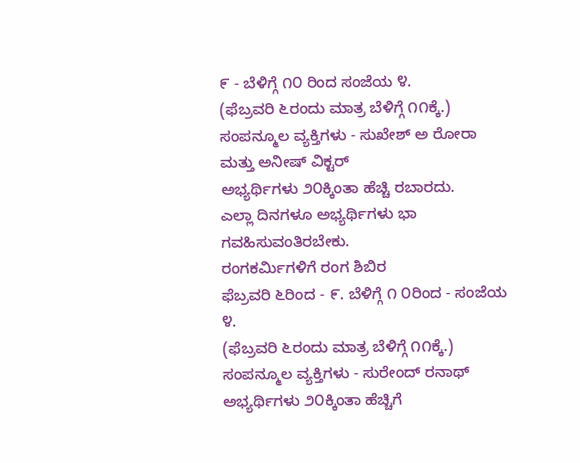೯ - ಬೆಳಿಗ್ಗೆ ೧೦ ರಿಂದ ಸಂಜೆಯ ೪.
(ಫೆಬ್ರವರಿ ೬ರಂದು ಮಾತ್ರ ಬೆಳಿಗ್ಗೆ ೧೧ಕ್ಕೆ.)
ಸಂಪನ್ಮೂಲ ವ್ಯಕ್ತಿಗಳು - ಸುಖೇಶ್ ಅ ರೋರಾ ಮತ್ತು ಅನೀಷ್ ವಿಕ್ಟರ್
ಅಭ್ಯರ್ಥಿಗಳು ೨೦ಕ್ಕಿಂತಾ ಹೆಚ್ಚಿ ರಬಾರದು.
ಎಲ್ಲಾ ದಿನಗಳೂ ಅಭ್ಯರ್ಥಿಗಳು ಭಾ ಗವಹಿಸುವಂತಿರಬೇಕು.
ರಂಗಕರ್ಮಿಗಳಿಗೆ ರಂಗ ಶಿಬಿರ
ಫೆಬ್ರವರಿ ೬ರಿಂದ - ೯. ಬೆಳಿಗ್ಗೆ ೧ ೦ರಿಂದ - ಸಂಜೆಯ ೪.
(ಫೆಬ್ರವರಿ ೬ರಂದು ಮಾತ್ರ ಬೆಳಿಗ್ಗೆ ೧೧ಕ್ಕೆ.)
ಸಂಪನ್ಮೂಲ ವ್ಯಕ್ತಿಗಳು - ಸುರೇಂದ್ ರನಾಥ್
ಅಭ್ಯರ್ಥಿಗಳು ೨೦ಕ್ಕಿಂತಾ ಹೆಚ್ಚಿಗೆ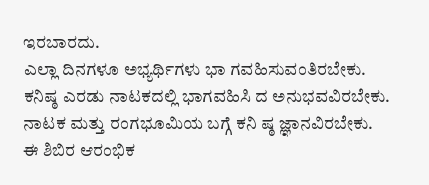ಇರಬಾರದು.
ಎಲ್ಲಾ ದಿನಗಳೂ ಅಭ್ಯರ್ಥಿಗಳು ಭಾ ಗವಹಿಸುವಂತಿರಬೇಕು.
ಕನಿಷ್ಠ ಎರಡು ನಾಟಕದಲ್ಲಿ ಭಾಗವಹಿಸಿ ದ ಅನುಭವವಿರಬೇಕು.
ನಾಟಕ ಮತ್ತು ರಂಗಭೂಮಿಯ ಬಗ್ಗೆ ಕನಿ ಷ್ಠ ಜ್ಞಾನವಿರಬೇಕು.
ಈ ಶಿಬಿರ ಆರಂಭಿಕ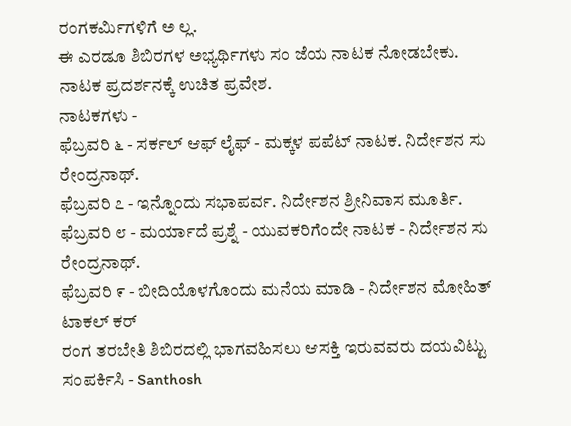ರಂಗಕರ್ಮಿಗಳಿಗೆ ಅ ಲ್ಲ.
ಈ ಎರಡೂ ಶಿಬಿರಗಳ ಅಭ್ಯರ್ಥಿಗಳು ಸಂ ಜೆಯ ನಾಟಕ ನೋಡಬೇಕು.
ನಾಟಕ ಪ್ರದರ್ಶನಕ್ಕೆ ಉಚಿತ ಪ್ರವೇಶ.
ನಾಟಕಗಳು -
ಫೆಬ್ರವರಿ ೬ - ಸರ್ಕಲ್ ಆಫ್ ಲೈಫ್ - ಮಕ್ಕಳ ಪಪೆಟ್ ನಾಟಕ. ನಿರ್ದೇಶನ ಸು ರೇಂದ್ರನಾಥ್.
ಫೆಬ್ರವರಿ ೭ - ಇನ್ನೊಂದು ಸಭಾಪರ್ವ. ನಿರ್ದೇಶನ ಶ್ರೀನಿವಾಸ ಮೂರ್ತಿ.
ಫೆಬ್ರವರಿ ೮ - ಮರ್ಯಾದೆ ಪ್ರಶ್ನೆ - ಯುವಕರಿಗೆಂದೇ ನಾಟಕ - ನಿರ್ದೇಶನ ಸು ರೇಂದ್ರನಾಥ್.
ಫೆಬ್ರವರಿ ೯ - ಬೀದಿಯೊಳಗೊಂದು ಮನೆಯ ಮಾಡಿ - ನಿರ್ದೇಶನ ಮೋಹಿತ್ ಟಾಕಲ್ ಕರ್
ರಂಗ ತರಬೇತಿ ಶಿಬಿರದಲ್ಲಿ ಭಾಗವಹಿಸಲು ಆಸಕ್ತಿ ಇರುವವರು ದಯವಿಟ್ಟು ಸಂಪರ್ಕಿಸಿ - Santhosh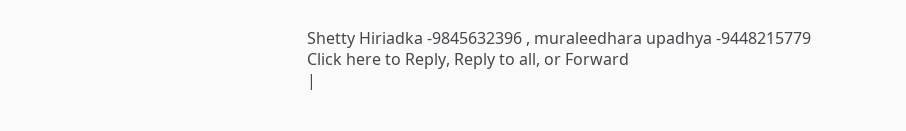Shetty Hiriadka -9845632396 , muraleedhara upadhya -9448215779
Click here to Reply, Reply to all, or Forward
|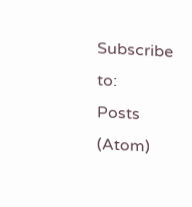Subscribe to:
Posts (Atom)